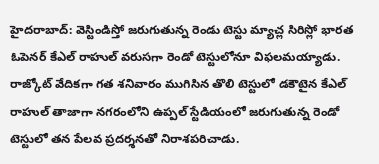హైదరాబాద్: వెస్టిండిస్తో జరుగుతున్న రెండు టెస్టు మ్యాచ్ల సిరిస్లో భారత ఓపెనర్ కేఎల్ రాహుల్ వరుసగా రెండో టెస్టులోనూ విఫలమయ్యాడు. రాజ్కోట్ వేదికగా గత శనివారం ముగిసిన తొలి టెస్టులో డకౌటైన కేఎల్ రాహుల్ తాజాగా నగరంలోని ఉప్పల్ స్టేడియంలో జరుగుతున్న రెండో టెస్టులో తన పేలవ ప్రదర్శనతో నిరాశపరిచాడు.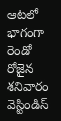ఆటలో భాగంగా రెండో రోజైన శనివారం వెస్టిండిస్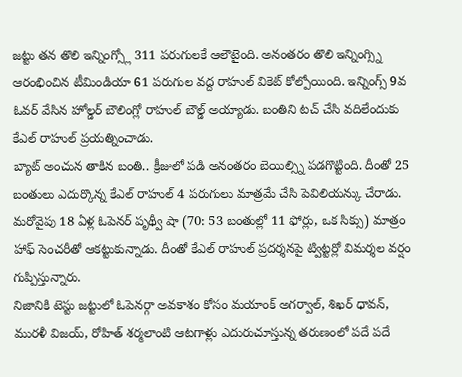జట్టు తన తొలి ఇన్నింగ్స్లో 311 పరుగులకే ఆలౌటైంది. అనంతరం తొలి ఇన్నింగ్స్ని ఆరంభించిన టీమిండియా 61 పరుగుల వద్ద రాహుల్ వికెట్ కోల్పోయింది. ఇన్నింగ్స్ 9వ ఓవర్ వేసిన హోల్డర్ బౌలింగ్లో రాహుల్ బౌల్డ్ అయ్యాడు. బంతిని టచ్ చేసి వదిలేందుకు కేఎల్ రాహుల్ ప్రయత్నించాడు.
బ్యాట్ అంచున తాకిన బంతి.. క్రీజులో పడి అనంతరం బెయిల్స్ని పడగొట్టింది. దీంతో 25 బంతులు ఎదుర్కొన్న కేఎల్ రాహుల్ 4 పరుగులు మాత్రమే చేసి పెవిలియన్కు చేరాడు. మరోవైపు 18 ఏళ్ల ఓపెనర్ పృథ్వీ షా (70: 53 బంతుల్లో 11 ఫోర్లు, ఒక సిక్సు) మాత్రం హాఫ్ సెంచరీతో ఆకట్టుకున్నాడు. దీంతో కేఎల్ రాహుల్ ప్రదర్శనపై ట్విట్టర్లో విమర్శల వర్షం గుప్పిస్తున్నారు.
నిజానికి టెస్టు జట్టులో ఓపెనర్గా అవకాశం కోసం మయాంక్ అగర్వాల్, శిఖర్ ధావన్, మురళీ విజయ్, రోహిత్ శర్మలాంటి ఆటగాళ్లు ఎదురుచూస్తున్న తరుణంలో పదే పదే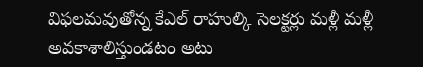విఫలమవుతోన్న కేఎల్ రాహుల్కి సెలక్టర్లు మళ్లీ మళ్లీ అవకాశాలిస్తుండటం అటు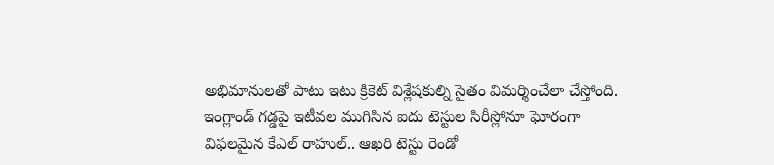అభిమానులతో పాటు ఇటు క్రికెట్ విశ్లేషకుల్ని సైతం విమర్శించేలా చేస్తోంది.
ఇంగ్లాండ్ గడ్డపై ఇటీవల ముగిసిన ఐదు టెస్టుల సిరీస్లోనూ ఘోరంగా విఫలమైన కేఎల్ రాహుల్.. ఆఖరి టెస్టు రెండో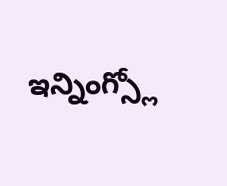ఇన్నింగ్స్లో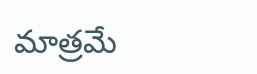మాత్రమే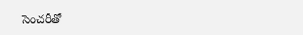సెంచరీతో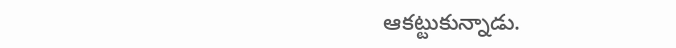ఆకట్టుకున్నాడు.